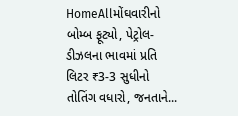HomeAllમોંઘવારીનો બોમ્બ ફૂટ્યો, પેટ્રોલ-ડીઝલના ભાવમાં પ્રતિ લિટર ₹3-3 સુધીનો તોતિંગ વધારો, જનતાને...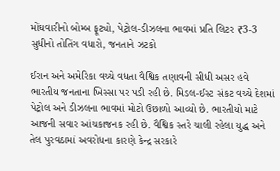મોંઘવારીનો બોમ્બ ફૂટ્યો, પેટ્રોલ-ડીઝલના ભાવમાં પ્રતિ લિટર ₹3-3 સુધીનો તોતિંગ વધારો, જનતાને ઝટકો

ઈરાન અને અમેરિકા વચ્ચે વધતા વૈશ્વિક તણાવની સીધી અસર હવે ભારતીય જનતાના ખિસ્સા પર પડી રહી છે. મિડલ-ઈસ્ટ સંકટ વચ્ચે દેશમાં પેટ્રોલ અને ડીઝલના ભાવમાં મોટો ઉછાળો આવ્યો છે. ભારતીયો માટે આજની સવાર આંચકાજનક રહી છે. વૈશ્વિક સ્તરે ચાલી રહેલા યુદ્ધ અને તેલ પુરવઠામાં અવરોધના કારણે કેન્દ્ર સરકારે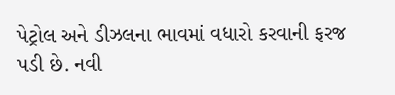પેટ્રોલ અને ડીઝલના ભાવમાં વધારો કરવાની ફરજ પડી છે. નવી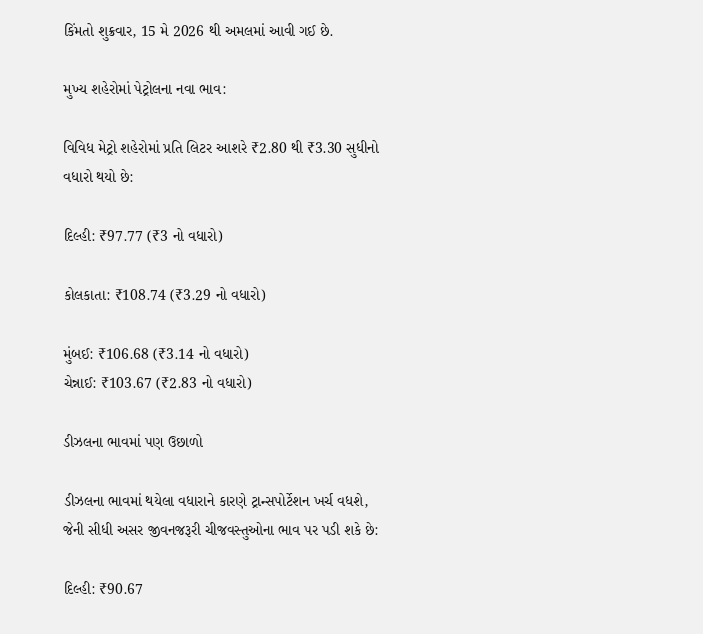કિંમતો શુક્રવાર, 15 મે 2026 થી અમલમાં આવી ગઈ છે.

મુખ્ય શહેરોમાં પેટ્રોલના નવા ભાવ:

વિવિધ મેટ્રો શહેરોમાં પ્રતિ લિટર આશરે ₹2.80 થી ₹3.30 સુધીનો વધારો થયો છે:

દિલ્હી: ₹97.77 (₹3 નો વધારો)

કોલકાતા: ₹108.74 (₹3.29 નો વધારો)

મુંબઈ: ₹106.68 (₹3.14 નો વધારો)
ચેન્નાઈ: ₹103.67 (₹2.83 નો વધારો)

ડીઝલના ભાવમાં પણ ઉછાળો

ડીઝલના ભાવમાં થયેલા વધારાને કારણે ટ્રાન્સપોર્ટેશન ખર્ચ વધશે, જેની સીધી અસર જીવનજરૂરી ચીજવસ્તુઓના ભાવ પર પડી શકે છે:

દિલ્હી: ₹90.67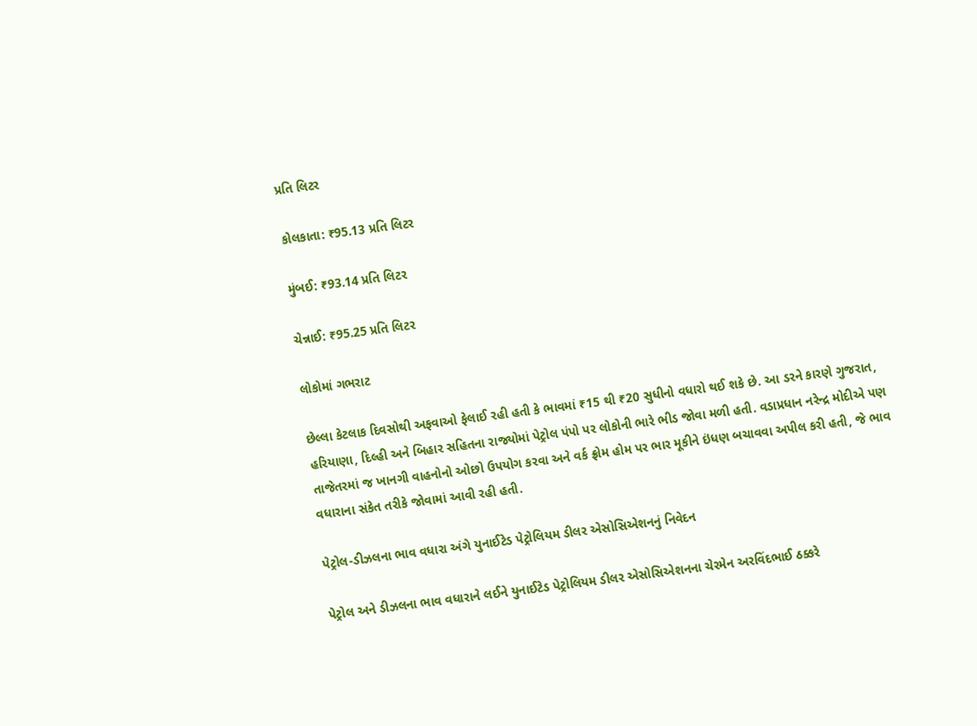પ્રતિ લિટર

કોલકાતા: ₹95.13 પ્રતિ લિટર

મુંબઈ: ₹93.14 પ્રતિ લિટર

ચેન્નાઈ: ₹95.25 પ્રતિ લિટર

લોકોમાં ગભરાટ

છેલ્લા કેટલાક દિવસોથી અફવાઓ ફેલાઈ રહી હતી કે ભાવમાં ₹15 થી ₹20 સુધીનો વધારો થઈ શકે છે. આ ડરને કારણે ગુજરાત, હરિયાણા, દિલ્હી અને બિહાર સહિતના રાજ્યોમાં પેટ્રોલ પંપો પર લોકોની ભારે ભીડ જોવા મળી હતી. વડાપ્રધાન નરેન્દ્ર મોદીએ પણ તાજેતરમાં જ ખાનગી વાહનોનો ઓછો ઉપયોગ કરવા અને વર્ક ફ્રોમ હોમ પર ભાર મૂકીને ઇંધણ બચાવવા અપીલ કરી હતી, જે ભાવ વધારાના સંકેત તરીકે જોવામાં આવી રહી હતી.

પેટ્રોલ-ડીઝલના ભાવ વધારા અંગે યુનાઈટેડ પેટ્રોલિયમ ડીલર એસોસિએશનનું નિવેદન

પેટ્રોલ અને ડીઝલના ભાવ વધારાને લઈને યુનાઈટેડ પેટ્રોલિયમ ડીલર એસોસિએશનના ચેરમેન અરવિંદભાઈ ઠક્કરે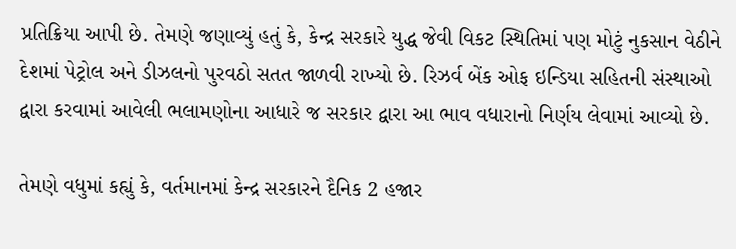પ્રતિક્રિયા આપી છે. તેમણે જણાવ્યું હતું કે, કેન્દ્ર સરકારે યુદ્ધ જેવી વિકટ સ્થિતિમાં પણ મોટું નુકસાન વેઠીને દેશમાં પેટ્રોલ અને ડીઝલનો પુરવઠો સતત જાળવી રાખ્યો છે. રિઝર્વ બેંક ઓફ ઇન્ડિયા સહિતની સંસ્થાઓ દ્વારા કરવામાં આવેલી ભલામણોના આધારે જ સરકાર દ્વારા આ ભાવ વધારાનો નિર્ણય લેવામાં આવ્યો છે.

તેમણે વધુમાં કહ્યું કે, વર્તમાનમાં કેન્દ્ર સરકારને દૈનિક 2 હજાર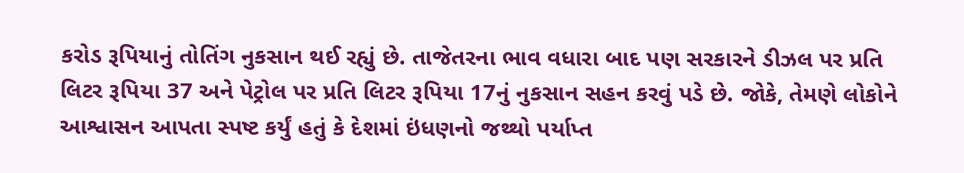કરોડ રૂપિયાનું તોતિંગ નુકસાન થઈ રહ્યું છે. તાજેતરના ભાવ વધારા બાદ પણ સરકારને ડીઝલ પર પ્રતિ લિટર રૂપિયા 37 અને પેટ્રોલ પર પ્રતિ લિટર રૂપિયા 17નું નુકસાન સહન કરવું પડે છે. જોકે, તેમણે લોકોને આશ્વાસન આપતા સ્પષ્ટ કર્યું હતું કે દેશમાં ઇંધણનો જથ્થો પર્યાપ્ત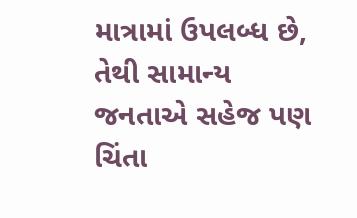માત્રામાં ઉપલબ્ધ છે, તેથી સામાન્ય જનતાએ સહેજ પણ ચિંતા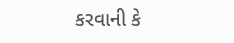કરવાની કે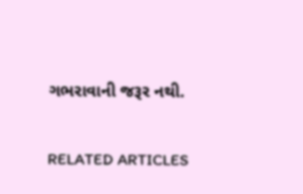ગભરાવાની જરૂર નથી.

RELATED ARTICLES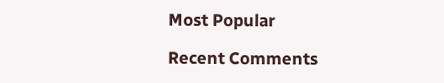Most Popular

Recent Comments